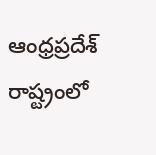ఆంధ్రప్రదేశ్ రాష్ట్రంలో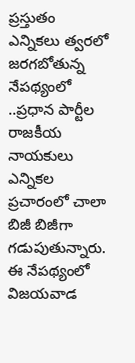ప్రస్తుతం ఎన్నికలు త్వరలో జరగబోతున్న నేపథ్యంలో ..ప్రధాన పార్టీల రాజకీయ నాయకులు ఎన్నికల ప్రచారంలో చాలా బిజీ బిజీగా గడుపుతున్నారు. ఈ నేపథ్యంలో విజయవాడ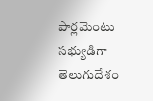పార్లమెంటు సభ్యుడిగా తెలుగుదేశం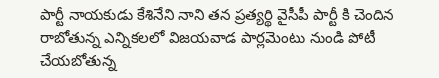పార్టీ నాయకుడు కేశినేని నాని తన ప్రత్యర్థి వైసీపీ పార్టీ కి చెందిన రాబోతున్న ఎన్నికలలో విజయవాడ పార్లమెంటు నుండి పోటీ చేయబోతున్న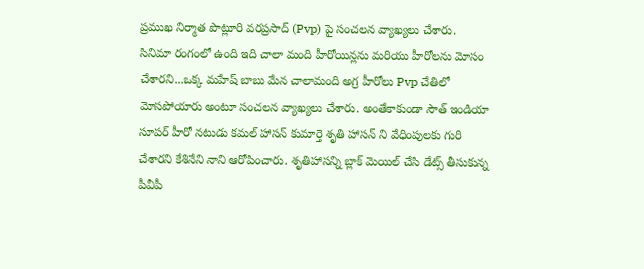ప్రముఖ నిర్మాత పొట్లూరి వరప్రసాద్ (Pvp) పై సంచలన వ్యాఖ్యలు చేశారు.
సినిమా రంగంలో ఉంది ఇది చాలా మంది హీరోయిన్లను మరియు హీరోలను మోసం చేశారని...ఒక్క మహేష్ బాబు మేన చాలామంది అగ్ర హీరోలు Pvp చేతిలో మోసపోయారు అంటూ సంచలన వ్యాఖ్యలు చేశారు. అంతేకాకుండా సౌత్ ఇండియా సూపర్ హీరో నటుడు కమల్ హాసన్ కుమార్తె శృతి హాసన్ ని వేధింపులకు గురి చేశారని కేశినేని నాని ఆరోపించారు. శృతిహాసన్ని బ్లాక్ మెయిల్ చేసి డేట్స్ తీసుకున్న పీవీపీ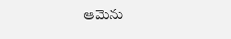ఆమెను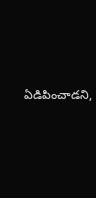ఏడిపించాడని,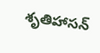శృతిహాసన్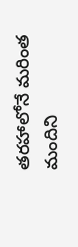తరహాలోనే మరింత మందిని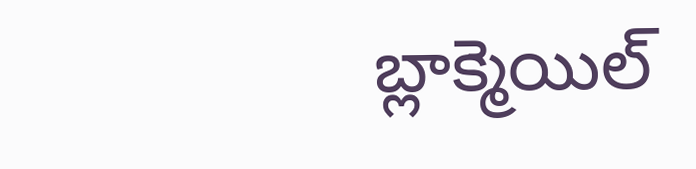బ్లాక్మెయిల్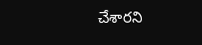చేశారని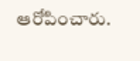ఆరోపించారు.